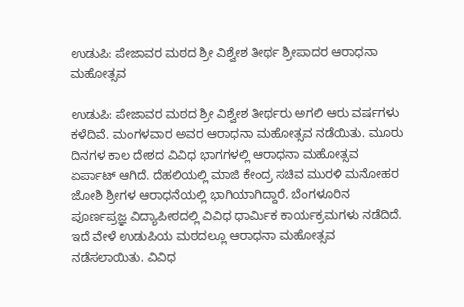ಉಡುಪಿ: ಪೇಜಾವರ ಮಠದ ಶ್ರೀ ವಿಶ್ವೇಶ ತೀರ್ಥ ಶ್ರೀಪಾದರ ಆರಾಧನಾ ಮಹೋತ್ಸವ

ಉಡುಪಿ: ಪೇಜಾವರ ಮಠದ ಶ್ರೀ ವಿಶ್ವೇಶ ತೀರ್ಥರು ಅಗಲಿ ಆರು ವರ್ಷಗಳು ಕಳೆದಿವೆ. ಮಂಗಳವಾರ ಅವರ ಆರಾಧನಾ ಮಹೋತ್ಸವ ನಡೆಯಿತು. ಮೂರು ದಿನಗಳ ಕಾಲ ದೇಶದ ವಿವಿಧ ಭಾಗಗಳಲ್ಲಿ ಆರಾಧನಾ ಮಹೋತ್ಸವ ಏರ್ಪಾಟ್ ಆಗಿದೆ. ದೆಹಲಿಯಲ್ಲಿ ಮಾಜಿ ಕೇಂದ್ರ ಸಚಿವ ಮುರಳಿ ಮನೋಹರ ಜೋಶಿ ಶ್ರೀಗಳ ಆರಾಧನೆಯಲ್ಲಿ ಭಾಗಿಯಾಗಿದ್ದಾರೆ. ಬೆಂಗಳೂರಿನ ಪೂರ್ಣಪ್ರಜ್ಞ ವಿದ್ಯಾಪೀಠದಲ್ಲಿ ವಿವಿಧ ಧಾರ್ಮಿಕ ಕಾರ್ಯಕ್ರಮಗಳು ನಡೆದಿದೆ. ಇದೆ ವೇಳೆ ಉಡುಪಿಯ ಮಠದಲ್ಲೂ ಆರಾಧನಾ ಮಹೋತ್ಸವ ನಡೆಸಲಾಯಿತು. ವಿವಿಧ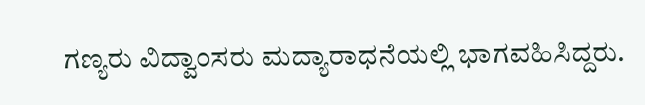ಗಣ್ಯರು ವಿದ್ವಾಂಸರು ಮದ್ಯಾರಾಧನೆಯಲ್ಲಿ ಭಾಗವಹಿಸಿದ್ದರು.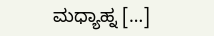ಮಧ್ಯಾಹ್ನ […]